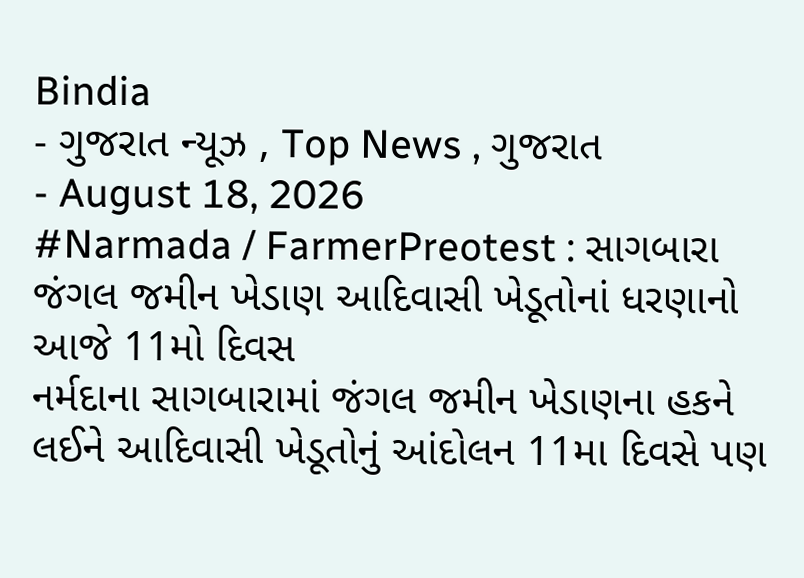Bindia
- ગુજરાત ન્યૂઝ , Top News , ગુજરાત
- August 18, 2026
#Narmada / FarmerPreotest : સાગબારા જંગલ જમીન ખેડાણ આદિવાસી ખેડૂતોનાં ધરણાનો આજે 11મો દિવસ
નર્મદાના સાગબારામાં જંગલ જમીન ખેડાણના હકને લઈને આદિવાસી ખેડૂતોનું આંદોલન 11મા દિવસે પણ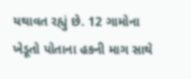યથાવત રહ્યું છે. 12 ગામોના ખેડૂતો પોતાના હકની માગ સાથે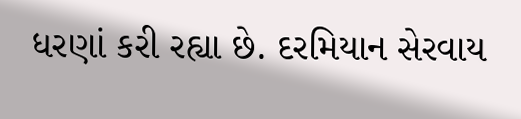ધરણાં કરી રહ્યા છે. દરમિયાન સેરવાય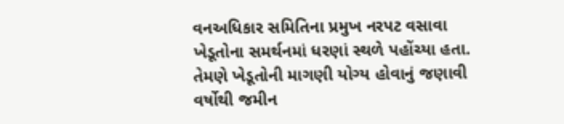વનઅધિકાર સમિતિના પ્રમુખ નરપટ વસાવા ખેડૂતોના સમર્થનમાં ધરણાં સ્થળે પહોંચ્યા હતા. તેમણે ખેડૂતોની માગણી યોગ્ય હોવાનું જણાવી વર્ષોથી જમીન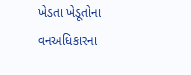ખેડતા ખેડૂતોના વનઅધિકારના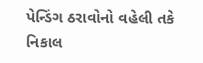પેન્ડિંગ ઠરાવોનો વહેલી તકે નિકાલ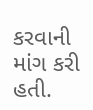કરવાની માંગ કરી હતી.